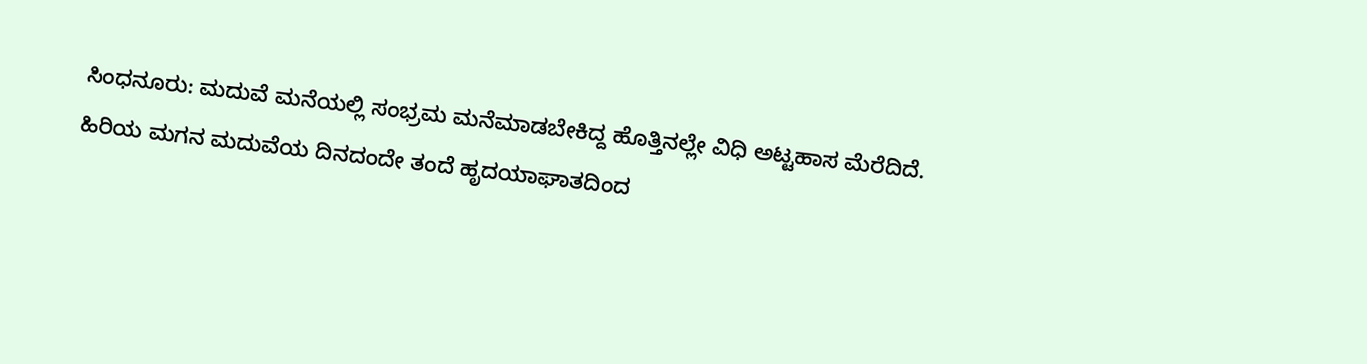ಸಿಂಧನೂರು: ಮದುವೆ ಮನೆಯಲ್ಲಿ ಸಂಭ್ರಮ ಮನೆಮಾಡಬೇಕಿದ್ದ ಹೊತ್ತಿನಲ್ಲೇ ವಿಧಿ ಅಟ್ಟಹಾಸ ಮೆರೆದಿದೆ. ಹಿರಿಯ ಮಗನ ಮದುವೆಯ ದಿನದಂದೇ ತಂದೆ ಹೃದಯಾಘಾತದಿಂದ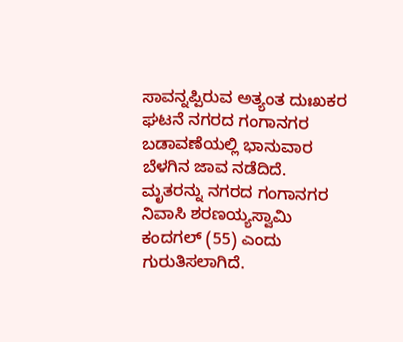ಸಾವನ್ನಪ್ಪಿರುವ ಅತ್ಯಂತ ದುಃಖಕರ ಘಟನೆ ನಗರದ ಗಂಗಾನಗರ ಬಡಾವಣೆಯಲ್ಲಿ ಭಾನುವಾರ ಬೆಳಗಿನ ಜಾವ ನಡೆದಿದೆ.
ಮೃತರನ್ನು ನಗರದ ಗಂಗಾನಗರ ನಿವಾಸಿ ಶರಣಯ್ಯಸ್ವಾಮಿ ಕಂದಗಲ್ (55) ಎಂದು ಗುರುತಿಸಲಾಗಿದೆ.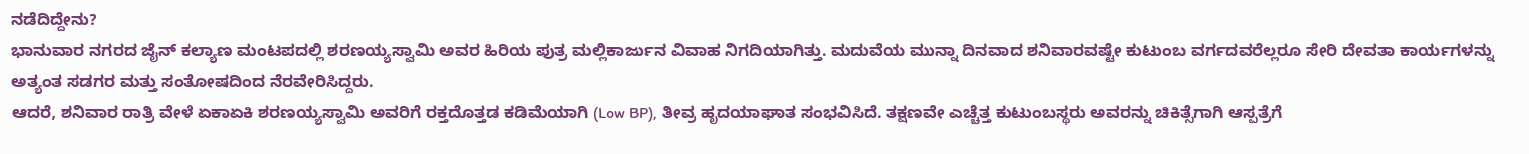ನಡೆದಿದ್ದೇನು?
ಭಾನುವಾರ ನಗರದ ಜೈನ್ ಕಲ್ಯಾಣ ಮಂಟಪದಲ್ಲಿ ಶರಣಯ್ಯಸ್ವಾಮಿ ಅವರ ಹಿರಿಯ ಪುತ್ರ ಮಲ್ಲಿಕಾರ್ಜುನ ವಿವಾಹ ನಿಗದಿಯಾಗಿತ್ತು. ಮದುವೆಯ ಮುನ್ನಾ ದಿನವಾದ ಶನಿವಾರವಷ್ಟೇ ಕುಟುಂಬ ವರ್ಗದವರೆಲ್ಲರೂ ಸೇರಿ ದೇವತಾ ಕಾರ್ಯಗಳನ್ನು ಅತ್ಯಂತ ಸಡಗರ ಮತ್ತು ಸಂತೋಷದಿಂದ ನೆರವೇರಿಸಿದ್ದರು.
ಆದರೆ, ಶನಿವಾರ ರಾತ್ರಿ ವೇಳೆ ಏಕಾಏಕಿ ಶರಣಯ್ಯಸ್ವಾಮಿ ಅವರಿಗೆ ರಕ್ತದೊತ್ತಡ ಕಡಿಮೆಯಾಗಿ (Low BP), ತೀವ್ರ ಹೃದಯಾಘಾತ ಸಂಭವಿಸಿದೆ. ತಕ್ಷಣವೇ ಎಚ್ಚೆತ್ತ ಕುಟುಂಬಸ್ಥರು ಅವರನ್ನು ಚಿಕಿತ್ಸೆಗಾಗಿ ಆಸ್ಪತ್ರೆಗೆ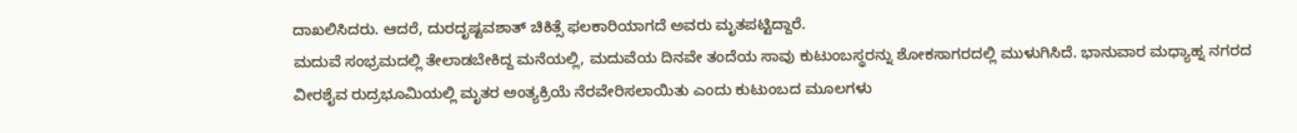ದಾಖಲಿಸಿದರು. ಆದರೆ, ದುರದೃಷ್ಟವಶಾತ್ ಚಿಕಿತ್ಸೆ ಫಲಕಾರಿಯಾಗದೆ ಅವರು ಮೃತಪಟ್ಟಿದ್ದಾರೆ.
ಮದುವೆ ಸಂಭ್ರಮದಲ್ಲಿ ತೇಲಾಡಬೇಕಿದ್ದ ಮನೆಯಲ್ಲಿ, ಮದುವೆಯ ದಿನವೇ ತಂದೆಯ ಸಾವು ಕುಟುಂಬಸ್ಥರನ್ನು ಶೋಕಸಾಗರದಲ್ಲಿ ಮುಳುಗಿಸಿದೆ. ಭಾನುವಾರ ಮಧ್ಯಾಹ್ನ ನಗರದ ವೀರಶೈವ ರುದ್ರಭೂಮಿಯಲ್ಲಿ ಮೃತರ ಅಂತ್ಯಕ್ರಿಯೆ ನೆರವೇರಿಸಲಾಯಿತು ಎಂದು ಕುಟುಂಬದ ಮೂಲಗಳು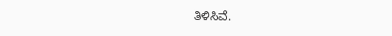ತಿಳಿಸಿವೆ.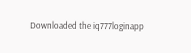Downloaded the iq777loginapp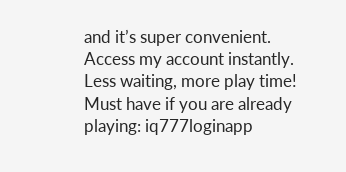and it’s super convenient. Access my account instantly. Less waiting, more play time! Must have if you are already playing: iq777loginapp